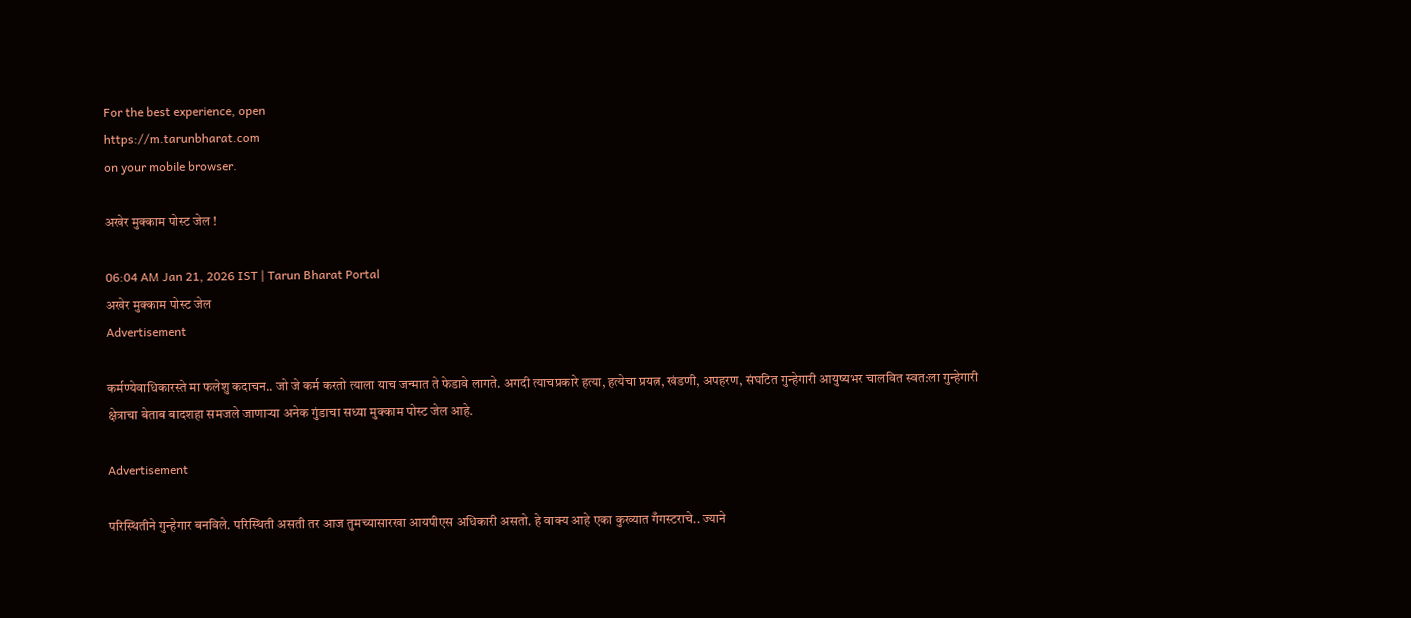For the best experience, open
https://m.tarunbharat.com
on your mobile browser.

अखेर मुक्काम पोस्ट जेल !

06:04 AM Jan 21, 2026 IST | Tarun Bharat Portal
अखेर मुक्काम पोस्ट जेल
Advertisement

कर्मण्येवाधिकारस्ते मा फलेशु कदाचन.. जो जे कर्म करतो त्याला याच जन्मात ते फेडावे लागते. अगदी त्याचप्रकारे हत्या, हत्येचा प्रयत्न, खंडणी, अपहरण, संघटित गुन्हेगारी आयुष्यभर चालवित स्वत:ला गुन्हेगारी क्षेत्राचा बेताब बादशहा समजले जाणाऱ्या अनेक गुंडाचा सध्या मुक्काम पोस्ट जेल आहे.

Advertisement

परिस्थितीने गुन्हेगार बनविले. परिस्थिती असती तर आज तुमच्यासारखा आयपीएस अधिकारी असतो. हे वाक्य आहे एका कुख्यात गँगस्टराचे.. ज्याने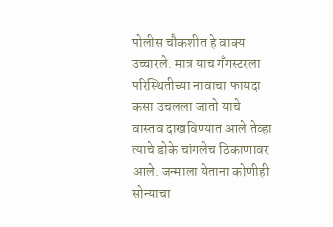पोलीस चौकशीत हे वाक्य उच्चारले. मात्र याच गँगस्टरला परिस्थितीच्या नावाचा फायदा कसा उचलला जातो याचे वास्तव दाखविण्यात आले तेव्हा त्याचे डोके चांगलेच ठिकाणावर आले. जन्माला येताना कोणीही सोन्याचा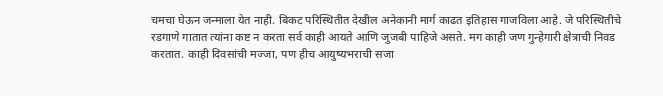चमचा घेऊन जन्माला येत नाही. बिकट परिस्थितीत देखील अनेकानी मार्ग काढत इतिहास गाजविला आहे. जे परिस्थितीचे रडगाणे गातात त्यांना कष्ट न करता सर्व काही आयते आणि जुजबी पाहिजे असते. मग काही जण गुन्हेगारी क्षेत्राची निवड करतात. काही दिवसांची मज्जा, पण हीच आयुष्यभराची सजा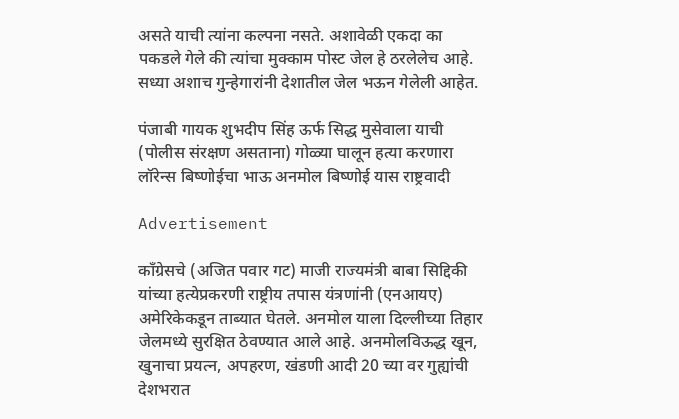असते याची त्यांना कल्पना नसते. अशावेळी एकदा का पकडले गेले की त्यांचा मुक्काम पोस्ट जेल हे ठरलेलेच आहे.  सध्या अशाच गुन्हेगारांनी देशातील जेल भऊन गेलेली आहेत.

पंजाबी गायक शुभदीप सिंह ऊर्फ सिद्ध मुसेवाला याची (पोलीस संरक्षण असताना) गोळ्या घालून हत्या करणारा लॉरेन्स बिष्णोईचा भाऊ अनमोल बिष्णोई यास राष्ट्रवादी

Advertisement

कॉंग्रेसचे (अजित पवार गट) माजी राज्यमंत्री बाबा सिद्दिकी यांच्या हत्येप्रकरणी राष्ट्रीय तपास यंत्रणांनी (एनआयए) अमेरिकेकडून ताब्यात घेतले. अनमोल याला दिल्लीच्या तिहार जेलमध्ये सुरक्षित ठेवण्यात आले आहे. अनमोलविऊद्ध खून, खुनाचा प्रयत्न, अपहरण, खंडणी आदी 20 च्या वर गुह्यांची देशभरात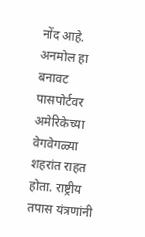नोंद आहे. अनमोल हा बनावट पासपोर्टवर अमेरिकेच्या वेगवेगळ्या शहरांत राहत होता. राष्ट्रीय तपास यंत्रणांनी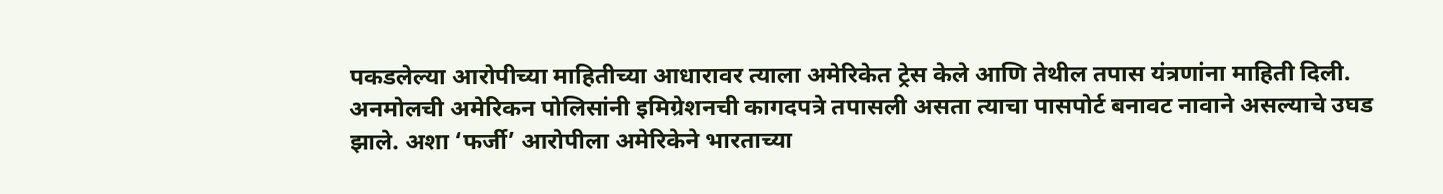पकडलेल्या आरोपीच्या माहितीच्या आधारावर त्याला अमेरिकेत ट्रेस केले आणि तेथील तपास यंत्रणांना माहिती दिली. अनमोलची अमेरिकन पोलिसांनी इमिग्रेशनची कागदपत्रे तपासली असता त्याचा पासपोर्ट बनावट नावाने असल्याचे उघड झाले. अशा ‘फर्जी’ आरोपीला अमेरिकेने भारताच्या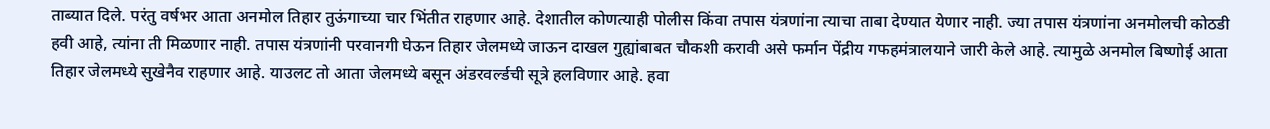ताब्यात दिले. परंतु वर्षभर आता अनमोल तिहार तुऊंगाच्या चार भिंतीत राहणार आहे. देशातील कोणत्याही पोलीस किंवा तपास यंत्रणांना त्याचा ताबा देण्यात येणार नाही. ज्या तपास यंत्रणांना अनमोलची कोठडी हवी आहे, त्यांना ती मिळणार नाही. तपास यंत्रणांनी परवानगी घेऊन तिहार जेलमध्ये जाऊन दाखल गुह्यांबाबत चौकशी करावी असे फर्मान पेंद्रीय गफहमंत्रालयाने जारी केले आहे. त्यामुळे अनमोल बिष्णोई आता तिहार जेलमध्ये सुखेनैव राहणार आहे. याउलट तो आता जेलमध्ये बसून अंडरवर्ल्डची सूत्रे हलविणार आहे. हवा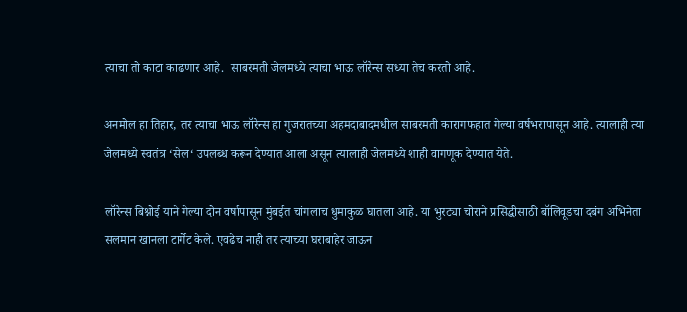त्याचा तो काटा काढणार आहे.  साबरमती जेलमध्ये त्याचा भाऊ लॉरेन्स सध्या तेच करतो आहे.

अनमोल हा तिहार, तर त्याचा भाऊ लॉरेन्स हा गुजरातच्या अहमदाबादमधील साबरमती कारागफहात गेल्या वर्षभरापासून आहे. त्यालाही त्या जेलमध्ये स्वतंत्र ‘सेल‘ उपलब्ध करून देण्यात आला असून त्यालाही जेलमध्ये शाही वागणूक देण्यात येते.

लॉरेन्स बिश्नोई याने गेल्या दोन वर्षापासून मुंबईत चांगलाच धुमाकुळ घातला आहे. या भुरट्या चोराने प्रसिद्धीसाठी बॉलिवूडचा दबंग अभिनेता सलमान खानला टार्गेट केले. एवढेच नाही तर त्याच्या घराबाहेर जाऊन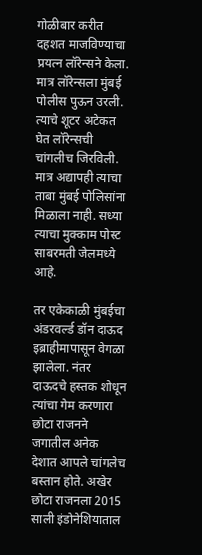गोळीबार करीत दहशत माजविण्याचा प्रयत्न लॉरेन्सने केला. मात्र लॉरेन्सला मुंबई पोलीस पुऊन उरली. त्याचे शूटर अटेकत घेत लॉरेन्सची चांगलीच जिरविली. मात्र अद्यापही त्याचा ताबा मुंबई पोलिसांना मिळाला नाही. सध्या त्याचा मुक्काम पोस्ट साबरमती जेलमध्ये आहे.

तर एकेकाळी मुंबईचा अंडरवर्ल्ड डॉन दाऊद इब्राहीमापासून वेगळा झालेला. नंतर दाऊदचे हस्तक शोधून त्यांचा गेम करणारा छोटा राजनने जगातील अनेक देशात आपले चांगलेच बस्तान होते. अखेर छोटा राजनला 2015 साली इंडोनेशियाताल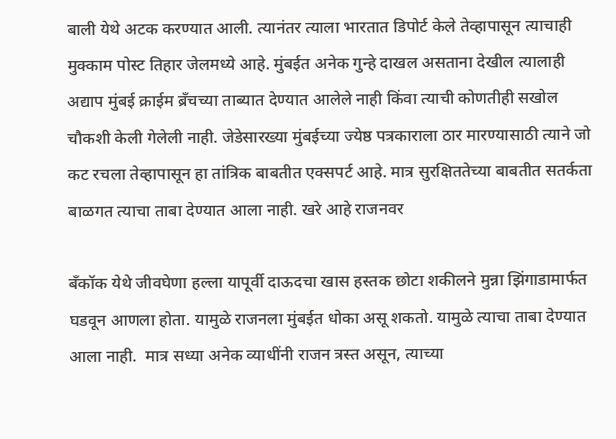बाली येथे अटक करण्यात आली. त्यानंतर त्याला भारतात डिपोर्ट केले तेव्हापासून त्याचाही मुक्काम पोस्ट तिहार जेलमध्ये आहे. मुंबईत अनेक गुन्हे दाखल असताना देखील त्यालाही अद्याप मुंबई क्राईम ब्रँचच्या ताब्यात देण्यात आलेले नाही किंवा त्याची कोणतीही सखोल चौकशी केली गेलेली नाही. जेडेसारख्या मुंबईच्या ज्येष्ठ पत्रकाराला ठार मारण्यासाठी त्याने जो कट रचला तेव्हापासून हा तांत्रिक बाबतीत एक्सपर्ट आहे. मात्र सुरक्षिततेच्या बाबतीत सतर्कता बाळगत त्याचा ताबा देण्यात आला नाही. खरे आहे राजनवर

बँकॉक येथे जीवघेणा हल्ला यापूर्वी दाऊदचा खास हस्तक छोटा शकीलने मुन्ना झिंगाडामार्फत घडवून आणला होता. यामुळे राजनला मुंबईत धोका असू शकतो. यामुळे त्याचा ताबा देण्यात आला नाही.  मात्र सध्या अनेक व्याधींनी राजन त्रस्त असून, त्याच्या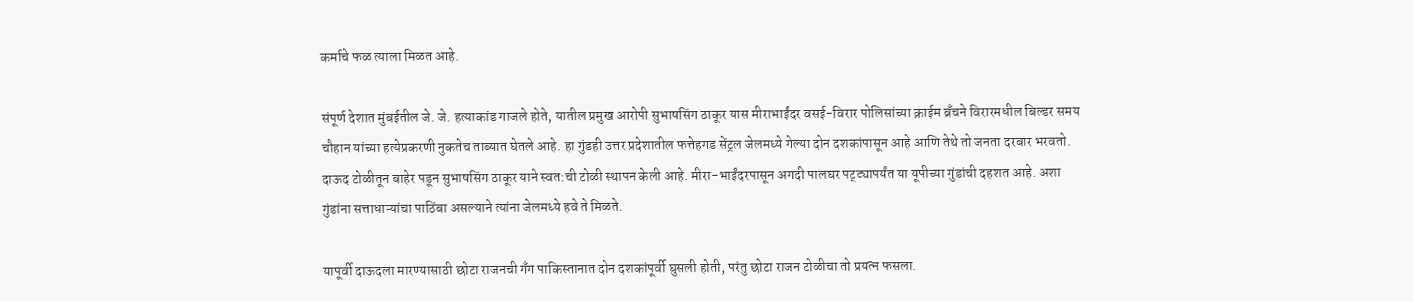कर्माचे फळ त्याला मिळत आहे.

संपूर्ण देशात मुंबईतील जे. जे. हत्याकांड गाजले होते, यातील प्रमुख आरोपी सुभाषसिंग ठाकूर यास मीराभाईंदर वसई-विरार पोलिसांच्या क्राईम ब्रँचने विरारमधील बिल्डर समय चौहान यांच्या हत्येप्रकरणी नुकतेच ताब्यात घेतले आहे. हा गुंडही उत्तर प्रदेशातील फत्तेहगड सेंट्रल जेलमध्ये गेल्या दोन दशकांपासून आहे आणि तेथे तो जनता दरबार भरवतो. दाऊद टोळीतून बाहेर पडून सुभाषसिंग ठाकूर याने स्वत:ची टोळी स्थापन केली आहे. मीरा-भाईंदरपासून अगदी पालघर पट्ट्यापर्यंत या यूपीच्या गुंडांची दहशत आहे. अशा गुंडांना सत्ताधाऱ्यांचा पाठिंबा असल्याने त्यांना जेलमध्ये हवे ते मिळते.

यापूर्वी दाऊदला मारण्यासाठी छोटा राजनची गँग पाकिस्तानात दोन दशकांपूर्वी घुसली होती, परंतु छोटा राजन टोळीचा तो प्रयत्न फसला.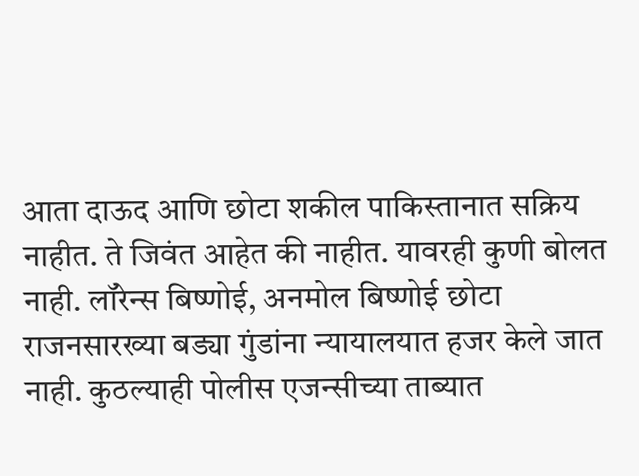आता दाऊद आणि छोटा शकील पाकिस्तानात सक्रिय नाहीत. ते जिवंत आहेत की नाहीत. यावरही कुणी बोलत नाही. लॉरेन्स बिष्णोई, अनमोल बिष्णोई छोटा राजनसारख्या बड्या गुंडांना न्यायालयात हजर केले जात नाही. कुठल्याही पोलीस एजन्सीच्या ताब्यात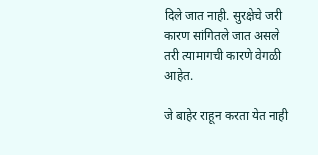दिले जात नाही. सुरक्षेचे जरी कारण सांगितले जात असले तरी त्यामागची कारणे वेगळी आहेत.

जे बाहेर राहून करता येत नाही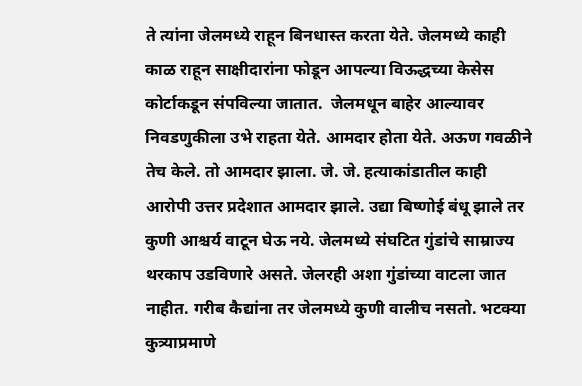ते त्यांना जेलमध्ये राहून बिनधास्त करता येते. जेलमध्ये काही काळ राहून साक्षीदारांना फोडून आपल्या विऊद्धच्या केसेस कोर्टाकडून संपविल्या जातात.  जेलमधून बाहेर आल्यावर निवडणुकीला उभे राहता येते. आमदार होता येते. अऊण गवळीने तेच केले. तो आमदार झाला. जे. जे. हत्याकांडातील काही आरोपी उत्तर प्रदेशात आमदार झाले. उद्या बिष्णोई बंधू झाले तर कुणी आश्चर्य वाटून घेऊ नये. जेलमध्ये संघटित गुंडांचे साम्राज्य थरकाप उडविणारे असते. जेलरही अशा गुंडांच्या वाटला जात नाहीत. गरीब कैद्यांना तर जेलमध्ये कुणी वालीच नसतो. भटक्या कुत्र्याप्रमाणे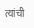त्यांची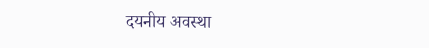दयनीय अवस्था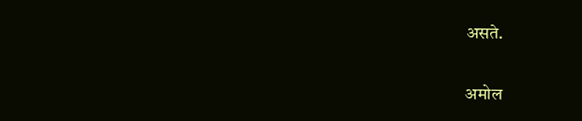असते.

अमोल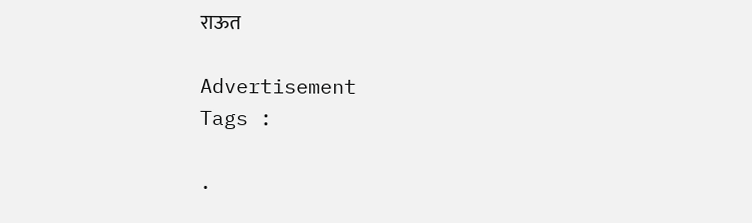राऊत

Advertisement
Tags :

.